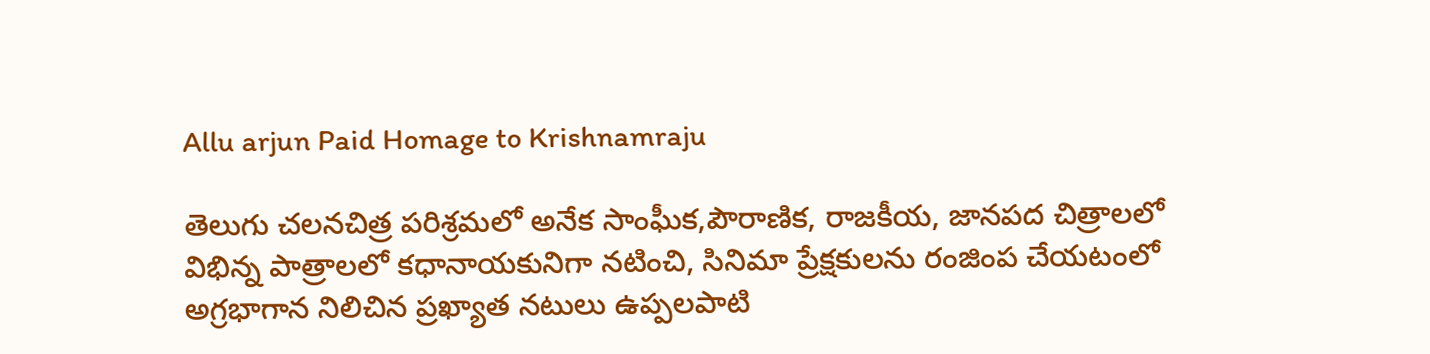Allu arjun Paid Homage to Krishnamraju

తెలుగు చలనచిత్ర పరిశ్రమలో అనేక సాంఘీక,పౌరాణిక, రాజకీయ, జానపద చిత్రాలలో విభిన్న పాత్రాలలో కధానాయకునిగా నటించి, సినిమా ప్రేక్షకులను రంజింప చేయటంలో అగ్రభాగాన నిలిచిన ప్రఖ్యాత నటులు ఉప్పలపాటి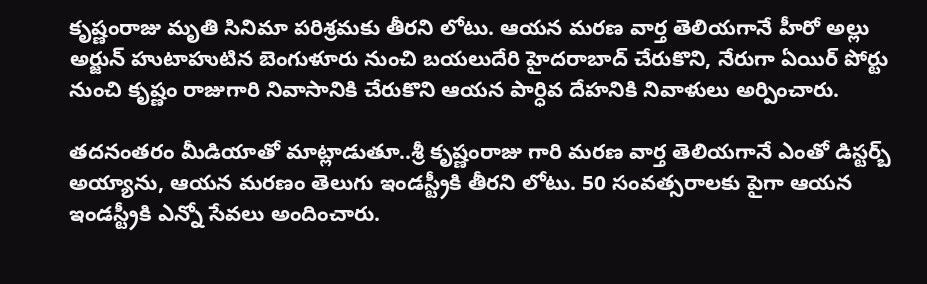కృష్ణంరాజు మృతి సినిమా పరిశ్రమకు తీరని లోటు. ఆయ‌న మ‌ర‌ణ వార్త తెలియ‌గానే హీరో అల్లు అర్జున్ హుటాహుటిన బెంగుళూరు నుంచి బ‌య‌లుదేరి హైద‌రాబాద్ చేరుకొని, నేరుగా ఏయిర్ పోర్టు నుంచి కృష్ణం రాజుగారి నివా‌సానికి చేరుకొని ఆయ‌న పార్ధివ దేహ‌నికి నివాళులు అర్పించారు.

త‌ద‌నంత‌రం మీడియాతో మాట్లాడుతూ..శ్రీ కృష్ణంరాజు గారి మరణ వార్త తెలియగానే ఎంతో డిస్టర్బ్ అయ్యాను, ఆయన మరణం తెలుగు ఇండస్ట్రీకి తీరని లోటు. 50 సంవత్సరాలకు పైగా ఆయన ఇండస్ట్రీకి ఎన్నో సేవలు అందించారు.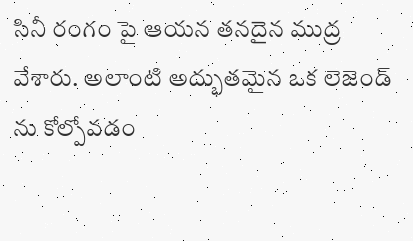సినీ రంగం పై ఆయన తనదైన ముద్ర వేశారు. అలాంటి అద్భుతమైన ఒక లెజెండ్ ను కోల్పోవడం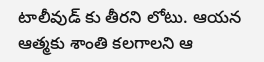టాలీవుడ్ కు తీరని లోటు. ఆయన ఆత్మకు శాంతి కలగాలని ఆ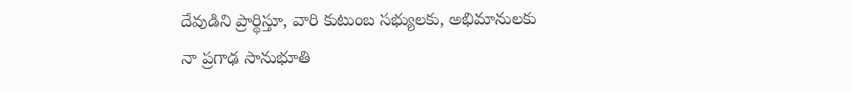దేవుడిని ప్రార్థిస్తూ, వారి కుటుంబ సభ్యులకు, అభిమానులకు నా ప్రగాఢ సానుభూతి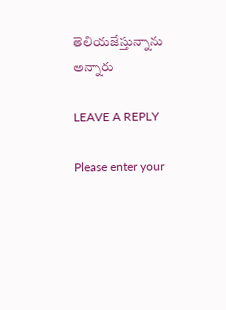తెలియజేస్తున్నాను అన్నారు

LEAVE A REPLY

Please enter your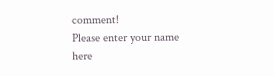comment!
Please enter your name here